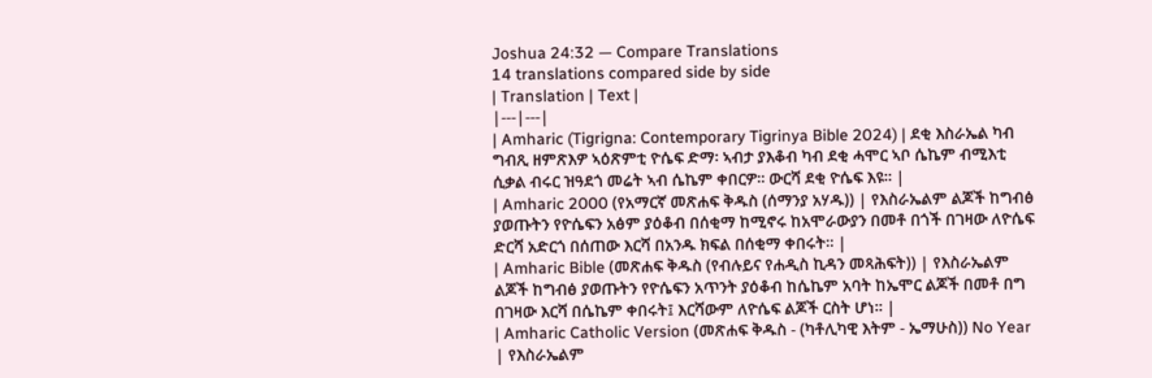Joshua 24:32 — Compare Translations
14 translations compared side by side
| Translation | Text |
|---|---|
| Amharic (Tigrigna: Contemporary Tigrinya Bible 2024) | ደቂ እስራኤል ካብ ግብጺ ዘምጽእዎ ኣዕጽምቲ ዮሴፍ ድማ፡ ኣብታ ያእቆብ ካብ ደቂ ሓሞር ኣቦ ሴኬም ብሚእቲ ሲቃል ብሩር ዝዓደጎ መሬት ኣብ ሴኬም ቀበርዎ። ውርሻ ደቂ ዮሴፍ እዩ። |
| Amharic 2000 (የአማርኛ መጽሐፍ ቅዱስ (ሰማንያ አሃዱ)) | የእስራኤልም ልጆች ከግብፅ ያወጡትን የዮሴፍን አፅም ያዕቆብ በሰቂማ ከሚኖሩ ከአሞራውያን በመቶ በጎች በገዛው ለዮሴፍ ድርሻ አድርጎ በሰጠው እርሻ በአንዱ ክፍል በሰቂማ ቀበሩት። |
| Amharic Bible (መጽሐፍ ቅዱስ (የብሉይና የሐዲስ ኪዳን መጻሕፍት)) | የእስራኤልም ልጆች ከግብፅ ያወጡትን የዮሴፍን አጥንት ያዕቆብ ከሴኬም አባት ከኤሞር ልጆች በመቶ በግ በገዛው እርሻ በሴኬም ቀበሩት፤ እርሻውም ለዮሴፍ ልጆች ርስት ሆነ። |
| Amharic Catholic Version (መጽሐፍ ቅዱስ - (ካቶሊካዊ እትም - ኤማሁስ)) No Year | የእስራኤልም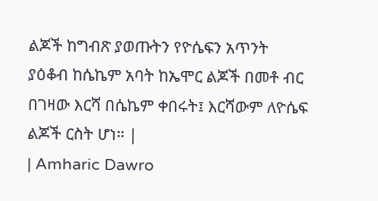ልጆች ከግብጽ ያወጡትን የዮሴፍን አጥንት ያዕቆብ ከሴኬም አባት ከኤሞር ልጆች በመቶ ብር በገዛው እርሻ በሴኬም ቀበሩት፤ እርሻውም ለዮሴፍ ልጆች ርስት ሆነ። |
| Amharic Dawro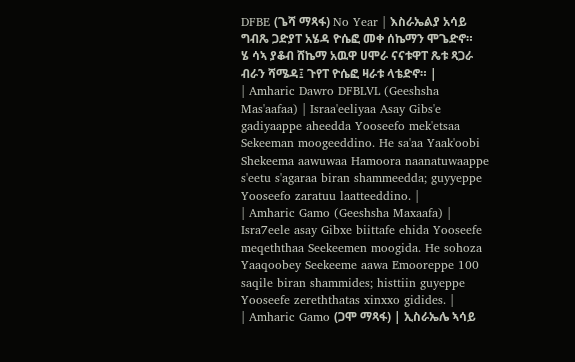DFBE (ጌሻ ማጻፋ) No Year | እስራኤልያ አሳይ ግብጼ ጋድያፐ አሄዳ ዮሴፎ መቀ ሰኬማን ሞጌድኖ። ሄ ሳኣ ያቆብ ሸኬማ አዉዋ ሀሞራ ናናቱዋፐ ጼቱ ጻጋራ ብራን ሻሜዳ፤ ጉየፐ ዮሴፎ ዛራቱ ላቴድኖ። |
| Amharic Dawro DFBLVL (Geeshsha Mas'aafaa) | Israa'eeliyaa Asay Gibs'e gadiyaappe aheedda Yooseefo mek'etsaa Sekeeman moogeeddino. He sa'aa Yaak'oobi Shekeema aawuwaa Hamoora naanatuwaappe s'eetu s'agaraa biran shammeedda; guyyeppe Yooseefo zaratuu laatteeddino. |
| Amharic Gamo (Geeshsha Maxaafa) | Isra7eele asay Gibxe biittafe ehida Yooseefe meqeththaa Seekeemen moogida. He sohoza Yaaqoobey Seekeeme aawa Emooreppe 100 saqile biran shammides; histtiin guyeppe Yooseefe zereththatas xinxxo gidides. |
| Amharic Gamo (ጋሞ ማጻፋ) | ኢስራኤሌ ኣሳይ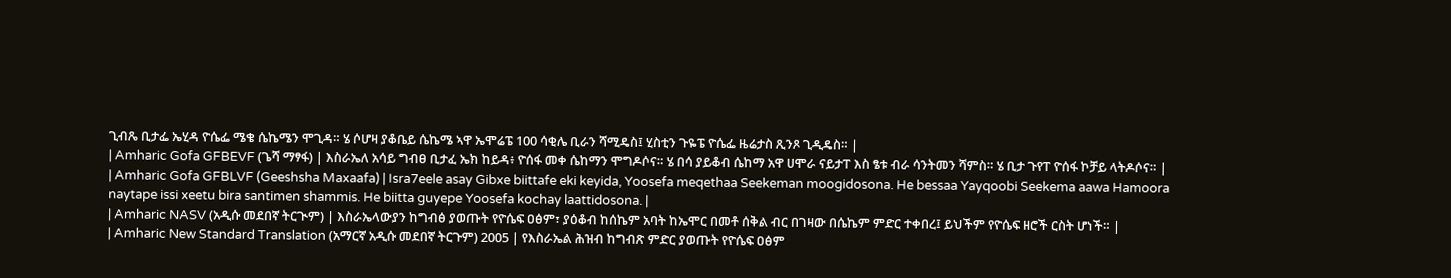ጊብጼ ቢታፌ ኤሂዳ ዮሴፌ ሜቄ ሴኬሜን ሞጊዳ። ሄ ሶሆዛ ያቆቤይ ሴኬሜ ኣዋ ኤሞሬፔ 100 ሳቂሌ ቢራን ሻሚዴስ፤ ሂስቲን ጉዬፔ ዮሴፌ ዜሬታስ ጺንጾ ጊዲዴስ። |
| Amharic Gofa GFBEVF (ጌሻ ማፃፋ) | እስራኤለ አሳይ ግብፀ ቢታፈ ኤክ ከይዳ፥ ዮሰፋ መቀ ሴከማን ሞግዶሶና። ሄ በሳ ያይቆብ ሴከማ አዋ ሀሞራ ናይታፐ እስ ፄቱ ብራ ሳንትመን ሻምስ። ሄ ቢታ ጉየፐ ዮሰፋ ኮቻይ ላትዶሶና። |
| Amharic Gofa GFBLVF (Geeshsha Maxaafa) | Isra7eele asay Gibxe biittafe eki keyida, Yoosefa meqethaa Seekeman moogidosona. He bessaa Yayqoobi Seekema aawa Hamoora naytape issi xeetu bira santimen shammis. He biitta guyepe Yoosefa kochay laattidosona. |
| Amharic NASV (አዲሱ መደበኛ ትርጒም) | እስራኤላውያን ከግብፅ ያወጡት የዮሴፍ ዐፅም፣ ያዕቆብ ከሰኬም አባት ከኤሞር በመቶ ሰቅል ብር በገዛው በሴኬም ምድር ተቀበረ፤ ይህችም የዮሴፍ ዘሮች ርስት ሆነች። |
| Amharic New Standard Translation (አማርኛ አዲሱ መደበኛ ትርጉም) 2005 | የእስራኤል ሕዝብ ከግብጽ ምድር ያወጡት የዮሴፍ ዐፅም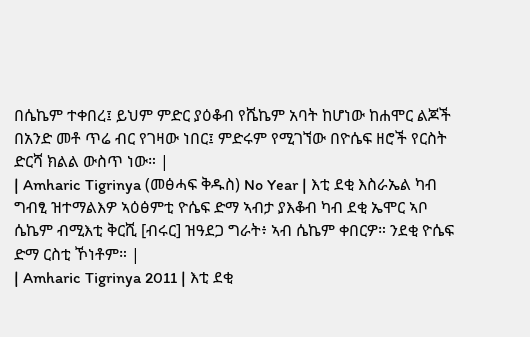በሴኬም ተቀበረ፤ ይህም ምድር ያዕቆብ የሼኬም አባት ከሆነው ከሐሞር ልጆች በአንድ መቶ ጥሬ ብር የገዛው ነበር፤ ምድሩም የሚገኘው በዮሴፍ ዘሮች የርስት ድርሻ ክልል ውስጥ ነው። |
| Amharic Tigrinya (መፅሓፍ ቅዱስ) No Year | እቲ ደቂ እስራኤል ካብ ግብፂ ዝተማልእዎ ኣዕፅምቲ ዮሴፍ ድማ ኣብታ ያእቆብ ካብ ደቂ ኤሞር ኣቦ ሴኬም ብሚእቲ ቅርሺ [ብሩር] ዝዓደጋ ግራት፥ ኣብ ሴኬም ቀበርዎ። ንደቂ ዮሴፍ ድማ ርስቲ ኾነቶም። |
| Amharic Tigrinya 2011 | እቲ ደቂ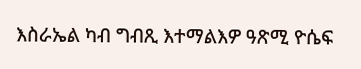እስራኤል ካብ ግብጺ እተማልእዎ ዓጽሚ ዮሴፍ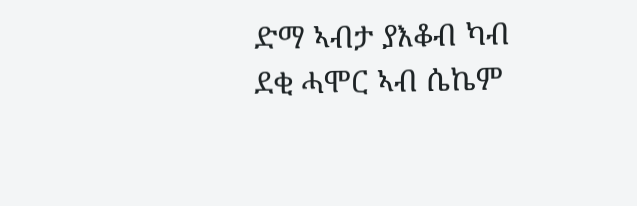ድማ ኣብታ ያእቆብ ካብ ደቂ ሓሞር ኣብ ሴኬም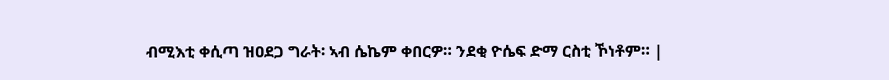ብሚእቲ ቀሲጣ ዝዐደጋ ግራት፡ ኣብ ሴኬም ቀበርዎ። ንደቂ ዮሴፍ ድማ ርስቲ ኾነቶም። |